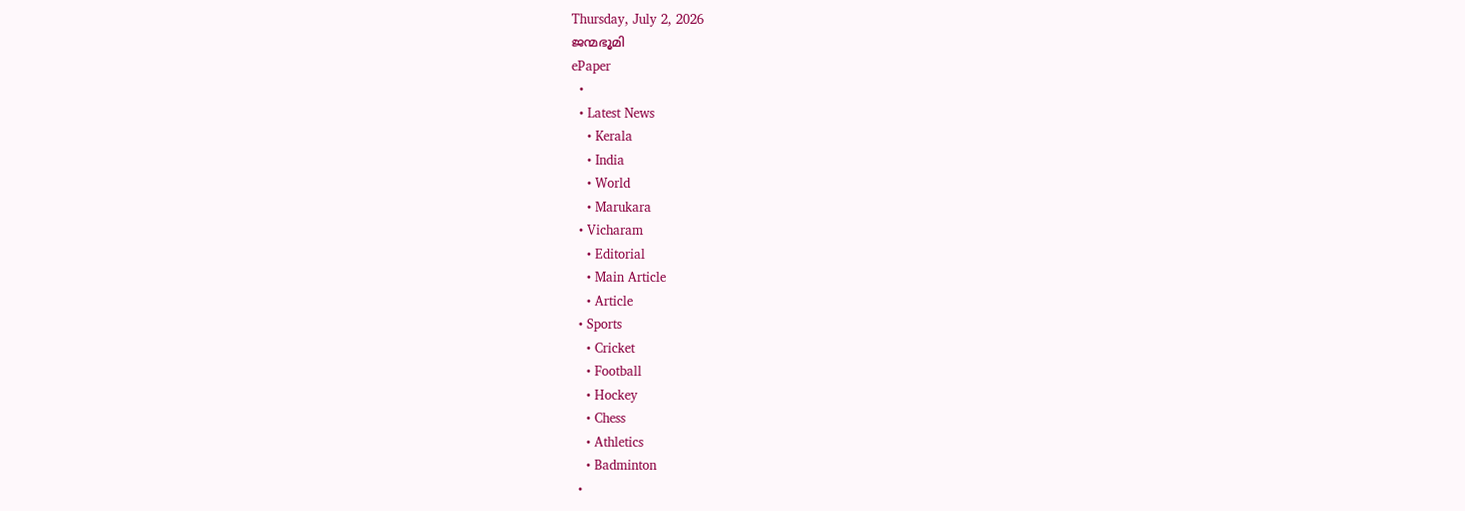Thursday, July 2, 2026
ജന്മഭൂമി
ePaper
  •
  • Latest News
    • Kerala
    • India
    • World
    • Marukara
  • Vicharam
    • Editorial
    • Main Article
    • Article
  • Sports
    • Cricket
    • Football
    • Hockey
    • Chess
    • Athletics
    • Badminton
  •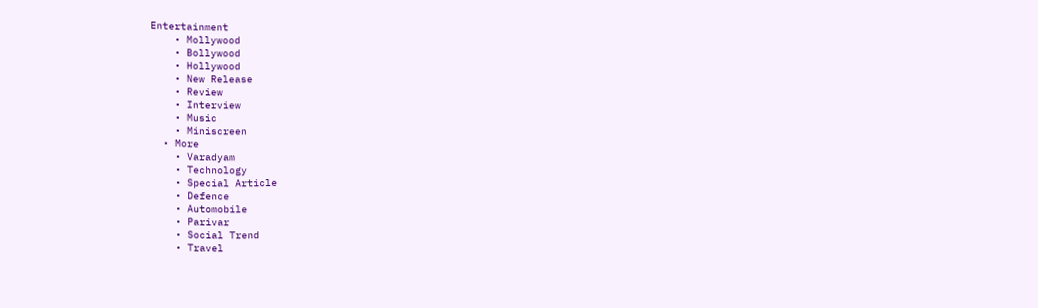Entertainment
    • Mollywood
    • Bollywood
    • Hollywood
    • New Release
    • Review
    • Interview
    • Music
    • Miniscreen
  • More
    • Varadyam
    • Technology
    • Special Article
    • Defence
    • Automobile
    • Parivar
    • Social Trend
    • Travel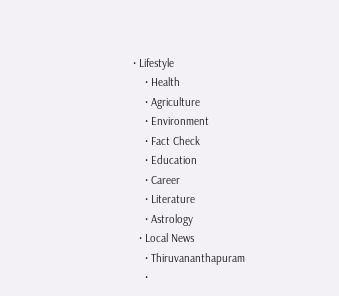• Lifestyle
    • Health
    • Agriculture
    • Environment
    • Fact Check
    • Education
    • Career
    • Literature
    • Astrology
  • Local News
    • Thiruvananthapuram
    •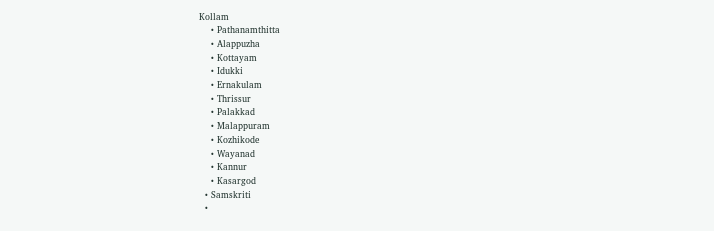Kollam
    • Pathanamthitta
    • Alappuzha
    • Kottayam
    • Idukki
    • Ernakulam
    • Thrissur
    • Palakkad
    • Malappuram
    • Kozhikode
    • Wayanad
    • Kannur
    • Kasargod
  • Samskriti
  •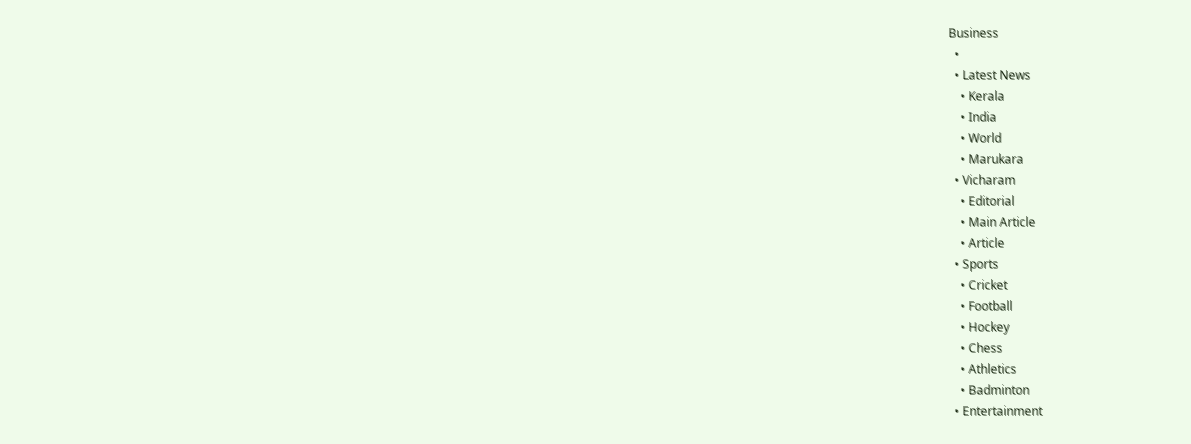Business
  •
  • Latest News
    • Kerala
    • India
    • World
    • Marukara
  • Vicharam
    • Editorial
    • Main Article
    • Article
  • Sports
    • Cricket
    • Football
    • Hockey
    • Chess
    • Athletics
    • Badminton
  • Entertainment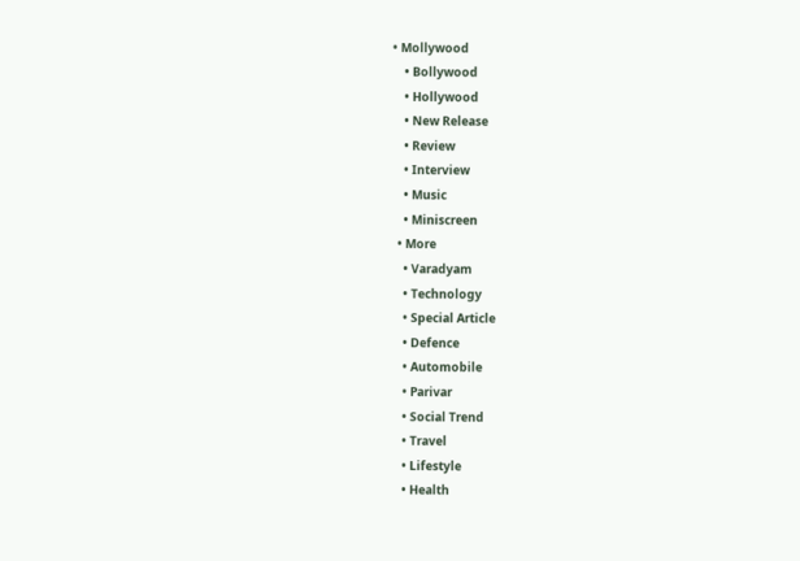• Mollywood
    • Bollywood
    • Hollywood
    • New Release
    • Review
    • Interview
    • Music
    • Miniscreen
  • More
    • Varadyam
    • Technology
    • Special Article
    • Defence
    • Automobile
    • Parivar
    • Social Trend
    • Travel
    • Lifestyle
    • Health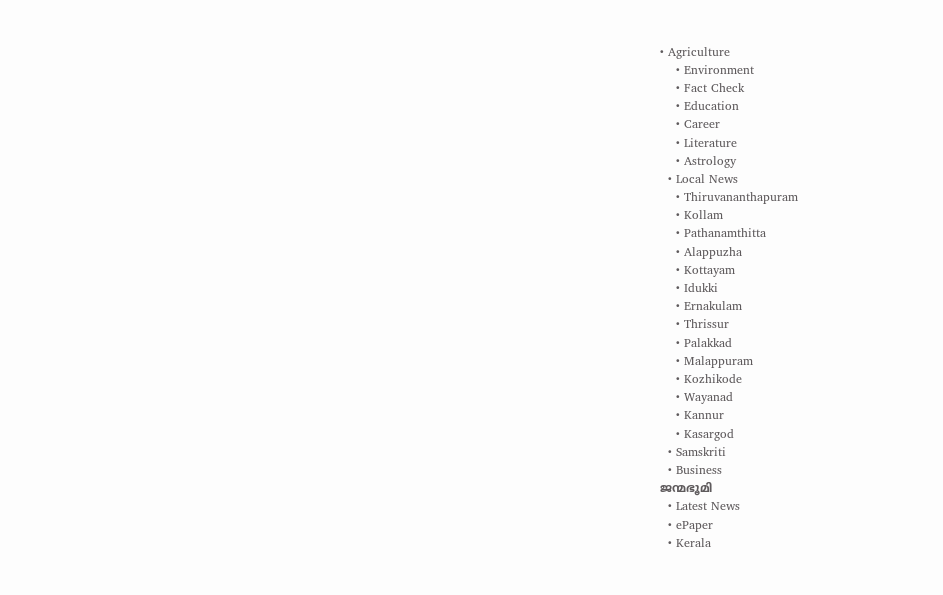• Agriculture
    • Environment
    • Fact Check
    • Education
    • Career
    • Literature
    • Astrology
  • Local News
    • Thiruvananthapuram
    • Kollam
    • Pathanamthitta
    • Alappuzha
    • Kottayam
    • Idukki
    • Ernakulam
    • Thrissur
    • Palakkad
    • Malappuram
    • Kozhikode
    • Wayanad
    • Kannur
    • Kasargod
  • Samskriti
  • Business
ജന്മഭൂമി
  • Latest News
  • ePaper
  • Kerala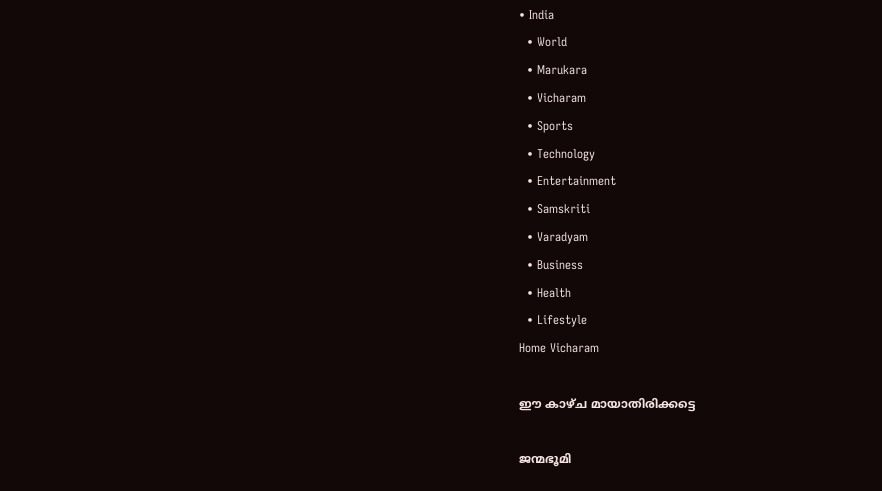• India
  • World
  • Marukara
  • Vicharam
  • Sports
  • Technology
  • Entertainment
  • Samskriti
  • Varadyam
  • Business
  • Health
  • Lifestyle
Home Vicharam

ഈ കാഴ്ച മായാതിരിക്കട്ടെ

ജന്മഭൂമി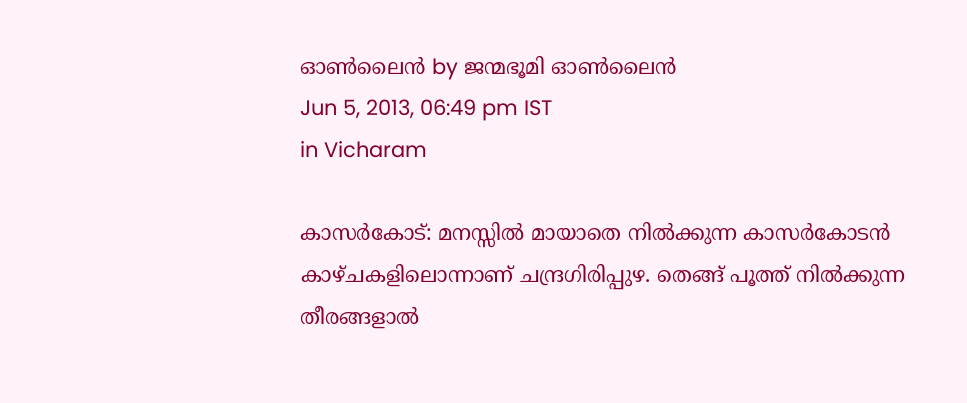ഓണ്‍ലൈന്‍ by ജന്മഭൂമി ഓണ്‍ലൈന്‍
Jun 5, 2013, 06:49 pm IST
in Vicharam

കാസര്‍കോട്‌: മനസ്സില്‍ മായാതെ നില്‍ക്കുന്ന കാസര്‍കോടന്‍ കാഴ്ചകളിലൊന്നാണ്‌ ചന്ദ്രഗിരിപ്പുഴ. തെങ്ങ്‌ പൂത്ത്‌ നില്‍ക്കുന്ന തീരങ്ങളാല്‍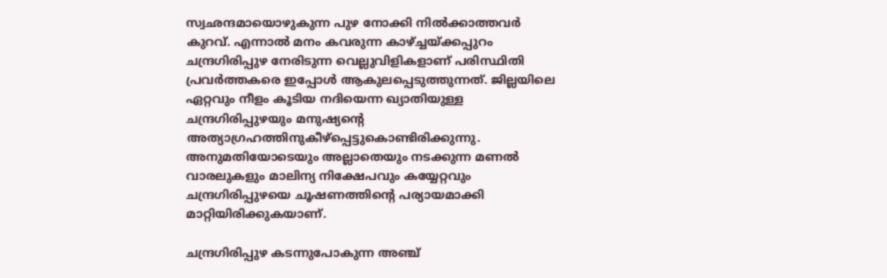സ്വഛന്ദമായൊഴുകുന്ന പുഴ നോക്കി നില്‍ക്കാത്തവര്‍ കുറവ്‌. എന്നാല്‍ മനം കവരുന്ന കാഴ്‌ച്ചയ്‌ക്കപ്പുറം ചന്ദ്രഗിരിപ്പുഴ നേരിടുന്ന വെല്ലുവിളികളാണ്‌ പരിസ്ഥിതി പ്രവര്‍ത്തകരെ ഇപ്പോള്‍ ആകുലപ്പെടുത്തുന്നത്‌. ജില്ലയിലെ ഏറ്റവും നീളം കൂടിയ നദിയെന്ന ഖ്യാതിയുള്ള ചന്ദ്രഗിരിപ്പുഴയും മനുഷ്യന്റെ അത്യാഗ്രഹത്തിനുകീഴ്പ്പെട്ടുകൊണ്ടിരിക്കുന്നു. അനുമതിയോടെയും അല്ലാതെയും നടക്കുന്ന മണല്‍ വാരലുകളും മാലിന്യ നിക്ഷേപവും കയ്യേറ്റവും ചന്ദ്രഗിരിപ്പുഴയെ ചൂഷണത്തിന്റെ പര്യായമാക്കി മാറ്റിയിരിക്കുകയാണ്‌.

ചന്ദ്രഗിരിപ്പുഴ കടന്നുപോകുന്ന അഞ്ച്‌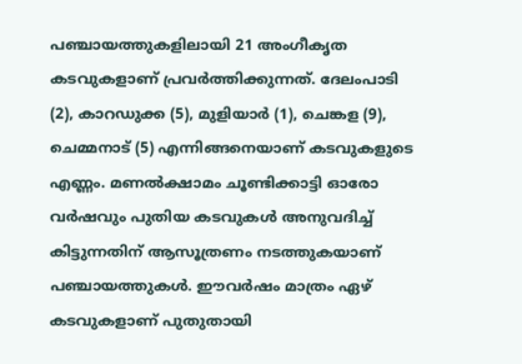പഞ്ചായത്തുകളിലായി 21 അംഗീകൃത കടവുകളാണ്‌ പ്രവര്‍ത്തിക്കുന്നത്‌. ദേലംപാടി (2), കാറഡുക്ക (5), മുളിയാര്‍ (1), ചെങ്കള (9), ചെമ്മനാട്‌ (5) എന്നിങ്ങനെയാണ്‌ കടവുകളുടെ എണ്ണം. മണല്‍ക്ഷാമം ചൂണ്ടിക്കാട്ടി ഓരോ വര്‍ഷവും പുതിയ കടവുകള്‍ അനുവദിച്ച്‌ കിട്ടുന്നതിന്‌ ആസൂത്രണം നടത്തുകയാണ്‌ പഞ്ചായത്തുകള്‍. ഈവര്‍ഷം മാത്രം ഏഴ്‌ കടവുകളാണ്‌ പുതുതായി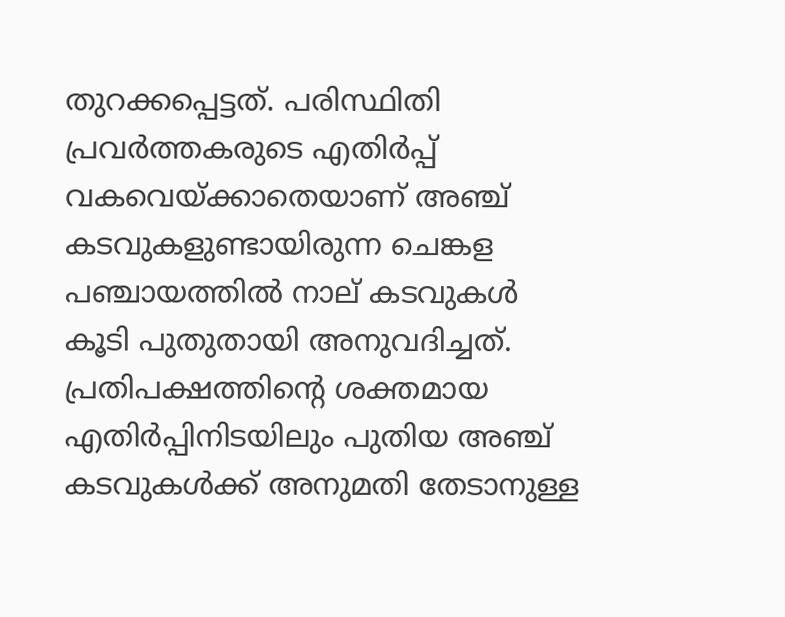തുറക്കപ്പെട്ടത്‌. പരിസ്ഥിതി പ്രവര്‍ത്തകരുടെ എതിര്‍പ്പ്‌ വകവെയ്‌ക്കാതെയാണ്‌ അഞ്ച്‌ കടവുകളുണ്ടായിരുന്ന ചെങ്കള പഞ്ചായത്തില്‍ നാല്‌ കടവുകള്‍ കൂടി പുതുതായി അനുവദിച്ചത്‌. പ്രതിപക്ഷത്തിന്റെ ശക്തമായ എതിര്‍പ്പിനിടയിലും പുതിയ അഞ്ച്‌ കടവുകള്‍ക്ക്‌ അനുമതി തേടാനുള്ള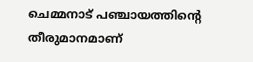ചെമ്മനാട്‌ പഞ്ചായത്തിന്റെ തീരുമാനമാണ്‌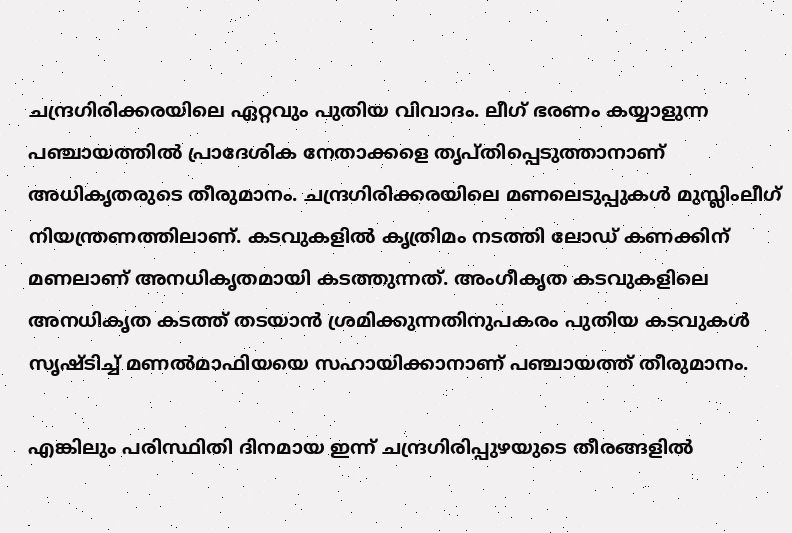ചന്ദ്രഗിരിക്കരയിലെ ഏറ്റവും പുതിയ വിവാദം. ലീഗ്‌ ഭരണം കയ്യാളുന്ന പഞ്ചായത്തില്‍ പ്രാദേശിക നേതാക്കളെ തൃപ്തിപ്പെടുത്താനാണ്‌ അധികൃതരുടെ തീരുമാനം. ചന്ദ്രഗിരിക്കരയിലെ മണലെടുപ്പുകള്‍ മുസ്ലിംലീഗ്‌ നിയന്ത്രണത്തിലാണ്‌. കടവുകളില്‍ കൃത്രിമം നടത്തി ലോഡ്‌ കണക്കിന്‌ മണലാണ്‌ അനധികൃതമായി കടത്തുന്നത്‌. അംഗീകൃത കടവുകളിലെ അനധികൃത കടത്ത്‌ തടയാന്‍ ശ്രമിക്കുന്നതിനുപകരം പുതിയ കടവുകള്‍ സൃഷ്ടിച്ച്‌ മണല്‍മാഫിയയെ സഹായിക്കാനാണ്‌ പഞ്ചായത്ത്‌ തീരുമാനം.

എങ്കിലും പരിസ്ഥിതി ദിനമായ ഇന്ന്‌ ചന്ദ്രഗിരിപ്പുഴയുടെ തീരങ്ങളില്‍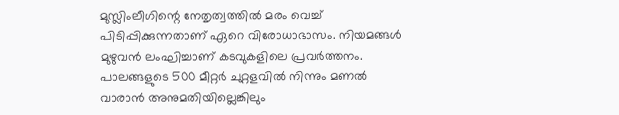മുസ്ലിംലീഗിന്റെ നേതൃത്വത്തില്‍ മരം വെച്ച്‌ പിടിപ്പിക്കുന്നതാണ്‌ ഏറെ വിരോധാഭാസം. നിയമങ്ങള്‍ മുഴുവന്‍ ലംഘിച്ചാണ്‌ കടവുകളിലെ പ്രവര്‍ത്തനം. പാലങ്ങളുടെ 500 മീറ്റര്‍ ചുറ്റളവില്‍ നിന്നും മണല്‍ വാരാന്‍ അനുമതിയില്ലെങ്കിലും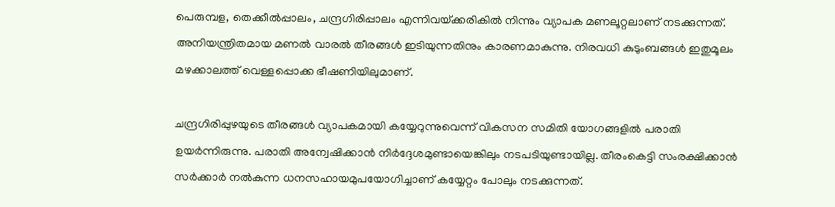പെരുമ്പള, തെക്കീല്‍പ്പാലം, ചന്ദ്രഗിരിപ്പാലം എന്നിവയ്‌ക്കരികില്‍ നിന്നും വ്യാപക മണലൂറ്റലാണ്‌ നടക്കുന്നത്‌. അനിയന്ത്രിതമായ മണല്‍ വാരല്‍ തീരങ്ങള്‍ ഇടിയുന്നതിനും കാരണമാകുന്നു. നിരവധി കുടുംബങ്ങള്‍ ഇതുമൂലം മഴക്കാലത്ത്‌ വെള്ളപ്പൊക്ക ഭീഷണിയിലുമാണ്‌.

ചന്ദ്രഗിരിപ്പുഴയുടെ തീരങ്ങള്‍ വ്യാപകമായി കയ്യേറുന്നുവെന്ന്‌ വികസന സമിതി യോഗങ്ങളില്‍ പരാതി ഉയര്‍ന്നിരുന്നു. പരാതി അന്വേഷിക്കാന്‍ നിര്‍ദ്ദേശമുണ്ടായെങ്കിലും നടപടിയുണ്ടായില്ല. തീരംകെട്ടി സംരക്ഷിക്കാന്‍ സര്‍ക്കാര്‍ നല്‍കുന്ന ധനസഹായമുപയോഗിച്ചാണ്‌ കയ്യേറ്റം പോലും നടക്കുന്നത്‌.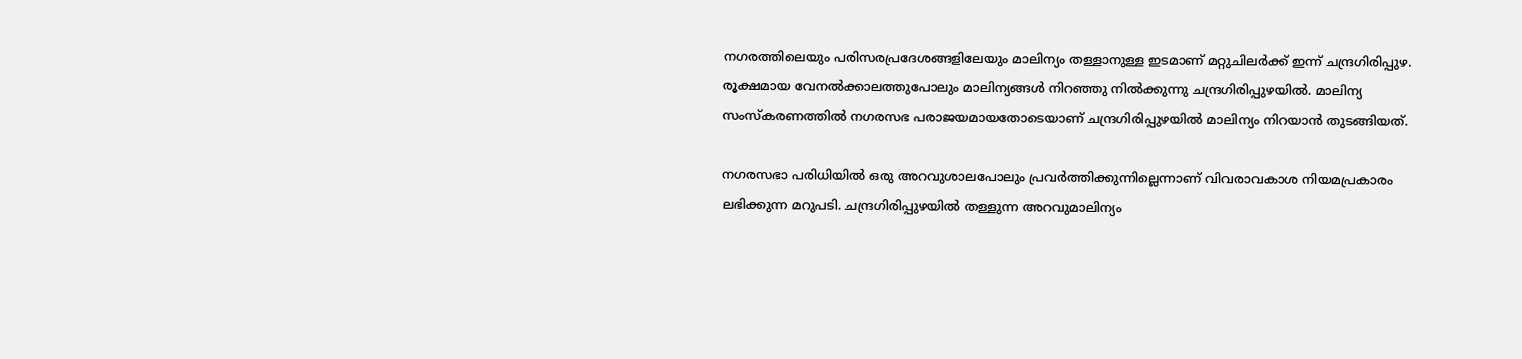നഗരത്തിലെയും പരിസരപ്രദേശങ്ങളിലേയും മാലിന്യം തള്ളാനുള്ള ഇടമാണ്‌ മറ്റുചിലര്‍ക്ക്‌ ഇന്ന്‌ ചന്ദ്രഗിരിപ്പുഴ. രൂക്ഷമായ വേനല്‍ക്കാലത്തുപോലും മാലിന്യങ്ങള്‍ നിറഞ്ഞു നില്‍ക്കുന്നു ചന്ദ്രഗിരിപ്പുഴയില്‍. മാലിന്യ സംസ്കരണത്തില്‍ നഗരസഭ പരാജയമായതോടെയാണ്‌ ചന്ദ്രഗിരിപ്പുഴയില്‍ മാലിന്യം നിറയാന്‍ തുടങ്ങിയത്‌.

നഗരസഭാ പരിധിയില്‍ ഒരു അറവുശാലപോലും പ്രവര്‍ത്തിക്കുന്നില്ലെന്നാണ്‌ വിവരാവകാശ നിയമപ്രകാരം ലഭിക്കുന്ന മറുപടി. ചന്ദ്രഗിരിപ്പുഴയില്‍ തള്ളുന്ന അറവുമാലിന്യം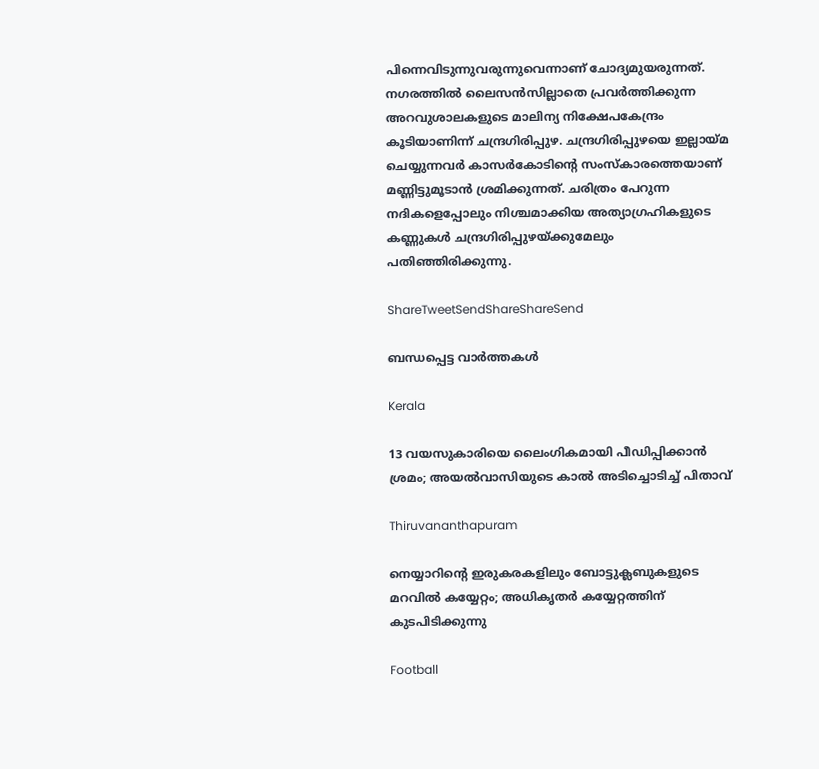പിന്നെവിടുന്നുവരുന്നുവെന്നാണ്‌ ചോദ്യമുയരുന്നത്‌. നഗരത്തില്‍ ലൈസന്‍സില്ലാതെ പ്രവര്‍ത്തിക്കുന്ന അറവുശാലകളുടെ മാലിന്യ നിക്ഷേപകേന്ദ്രം കൂടിയാണിന്ന്‌ ചന്ദ്രഗിരിപ്പുഴ. ചന്ദ്രഗിരിപ്പുഴയെ ഇല്ലായ്‌മ ചെയ്യുന്നവര്‍ കാസര്‍കോടിന്റെ സംസ്കാരത്തെയാണ്‌ മണ്ണിട്ടുമൂടാന്‍ ശ്രമിക്കുന്നത്‌. ചരിത്രം പേറുന്ന നദികളെപ്പോലും നിശ്ചമാക്കിയ അത്യാഗ്രഹികളുടെ കണ്ണുകള്‍ ചന്ദ്രഗിരിപ്പുഴയ്‌ക്കുമേലും പതിഞ്ഞിരിക്കുന്നു.

ShareTweetSendShareShareSend

ബന്ധപ്പെട്ട വാര്‍ത്തകള്‍

Kerala

13 വയസുകാരിയെ ലൈംഗികമായി പീഡിപ്പിക്കാൻ ശ്രമം; അയല്‍വാസിയുടെ കാല്‍ അടിച്ചൊടിച്ച് പിതാവ്

Thiruvananthapuram

നെയ്യാറിന്റെ ഇരുകരകളിലും ബോട്ടുക്ലബുകളുടെ മറവില്‍ കയ്യേറ്റം; അധികൃതര്‍ കയ്യേറ്റത്തിന് കുടപിടിക്കുന്നു

Football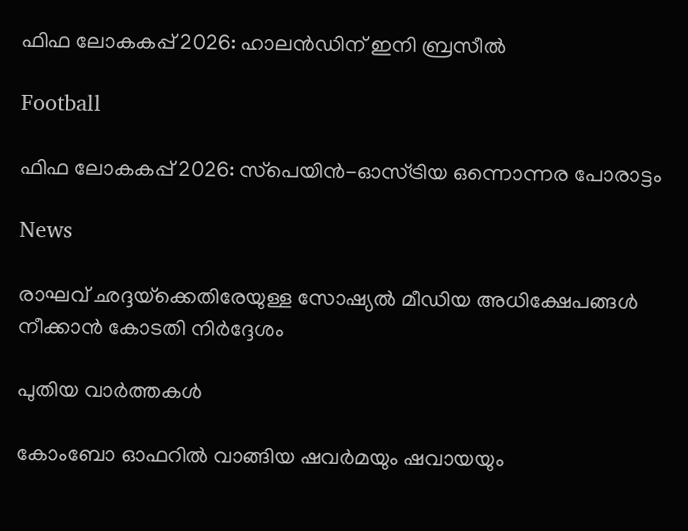ഫിഫ ലോകകപ്പ് 2026: ഹാലന്‍ഡിന് ഇനി ബ്രസീല്‍

Football

ഫിഫ ലോകകപ്പ് 2026: സ്‌പെയിന്‍-ഓസ്ട്രിയ ഒന്നൊന്നര പോരാട്ടം

News

രാഘവ് ഛദ്ദയ്‌ക്കെതിരേയുള്ള സോഷ്യൽ മീഡിയ അധിക്ഷേപങ്ങൾ നീക്കാൻ കോടതി നിർദ്ദേശം

പുതിയ വാര്‍ത്തകള്‍

കോംബോ ഓഫറിൽ വാങ്ങിയ ഷവർമയും ഷവായയും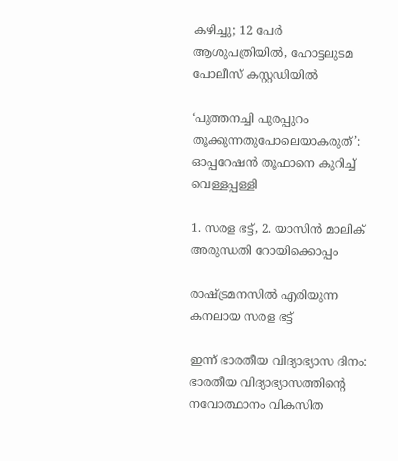കഴിച്ചു; 12 പേർ ആശുപത്രിയിൽ, ഹോട്ടലുടമ പോലീസ് കസ്റ്റഡിയിൽ

‘പുത്തനച്ചി പുരപ്പുറം തൂക്കുന്നതുപോലെയാകരുത്’: ഓപ്പറേഷൻ തൂഫാനെ കുറിച്ച് വെള്ളപ്പള്ളി

1. സരള ഭട്ട്, 2. യാസിന്‍ മാലിക് അരുന്ധതി റോയിക്കൊപ്പം

രാഷ്‌ട്രമനസില്‍ എരിയുന്ന കനലായ സരള ഭട്ട്

ഇന്ന് ഭാരതീയ വിദ്യാഭ്യാസ ദിനം: ഭാരതീയ വിദ്യാഭ്യാസത്തിന്റെ നവോത്ഥാനം വികസിത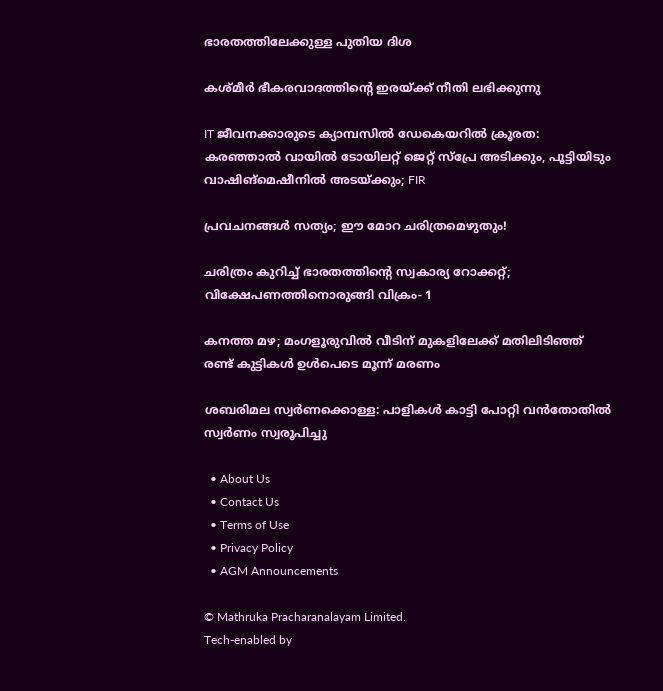ഭാരതത്തിലേക്കുള്ള പുതിയ ദിശ

കശ്മീര്‍ ഭീകരവാദത്തിന്റെ ഇരയ്‌ക്ക് നീതി ലഭിക്കുന്നു

IT ജീവനക്കാരുടെ ക്യാമ്പസിൽ ഡേകെയറിൽ ക്രൂരത: കരഞ്ഞാൽ വായിൽ ടോയിലറ്റ് ജെറ്റ് സ്പ്രേ അടിക്കും, പൂട്ടിയിടും വാഷിങ്‌മെഷീനില്‍ അടയ്‌ക്കും; FIR

പ്രവചനങ്ങള്‍ സത്യം; ഈ മോറ ചരിത്രമെഴുതും!

ചരിത്രം കുറിച്ച് ഭാരതത്തിന്റെ സ്വകാര്യ റോക്കറ്റ്; വിക്ഷേപണത്തിനൊരുങ്ങി വിക്രം- 1

കനത്ത മഴ; മംഗളൂരുവില്‍ വീടിന് മുകളിലേക്ക് മതിലിടിഞ്ഞ് രണ്ട് കുട്ടികള്‍ ഉള്‍പെടെ മൂന്ന് മരണം

ശബരിമല സ്വര്‍ണക്കൊള്ള: പാളികള്‍ കാട്ടി പോറ്റി വന്‍തോതില്‍ സ്വര്‍ണം സ്വരൂപിച്ചു

  • About Us
  • Contact Us
  • Terms of Use
  • Privacy Policy
  • AGM Announcements

© Mathruka Pracharanalayam Limited.
Tech-enabled by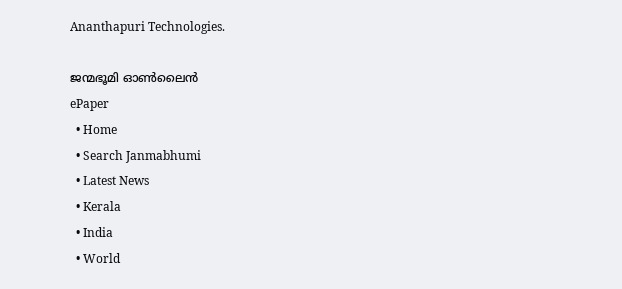Ananthapuri Technologies.

ജന്മഭൂമി ഓണ്‍ലൈന്‍
ePaper
  • Home
  • Search Janmabhumi
  • Latest News
  • Kerala
  • India
  • World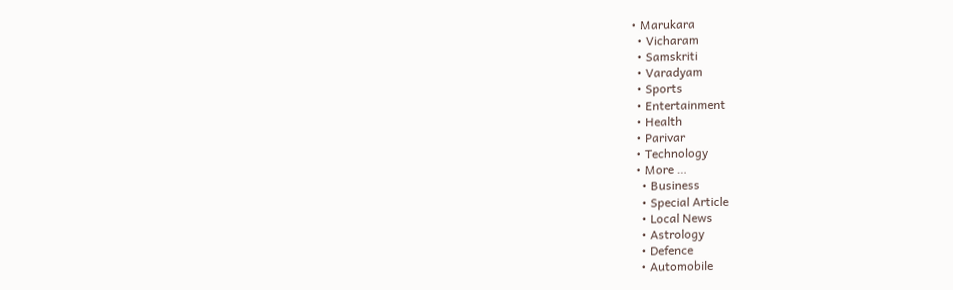• Marukara
  • Vicharam
  • Samskriti
  • Varadyam
  • Sports
  • Entertainment
  • Health
  • Parivar
  • Technology
  • More …
    • Business
    • Special Article
    • Local News
    • Astrology
    • Defence
    • Automobile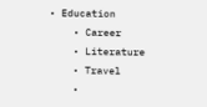• Education
    • Career
    • Literature
    • Travel
    •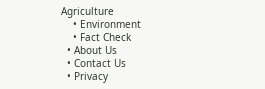Agriculture
    • Environment
    • Fact Check
  • About Us
  • Contact Us
  • Privacy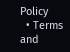Policy
  • Terms and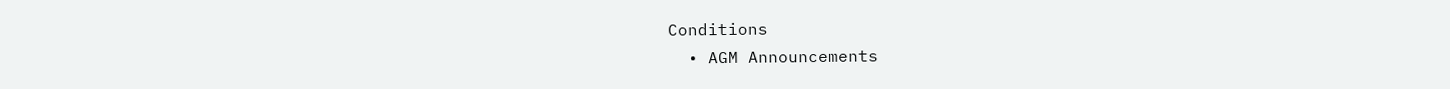Conditions
  • AGM Announcements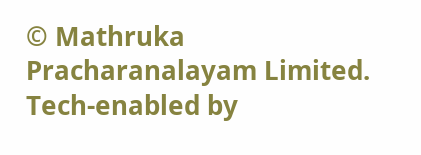© Mathruka Pracharanalayam Limited.
Tech-enabled by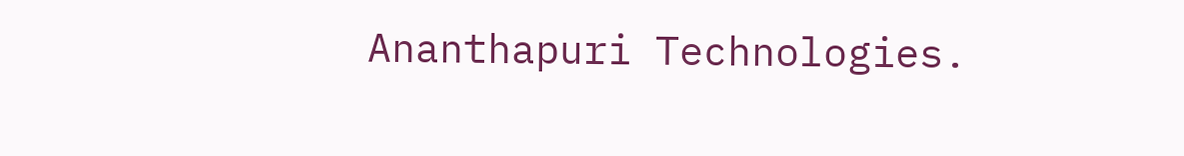Ananthapuri Technologies.